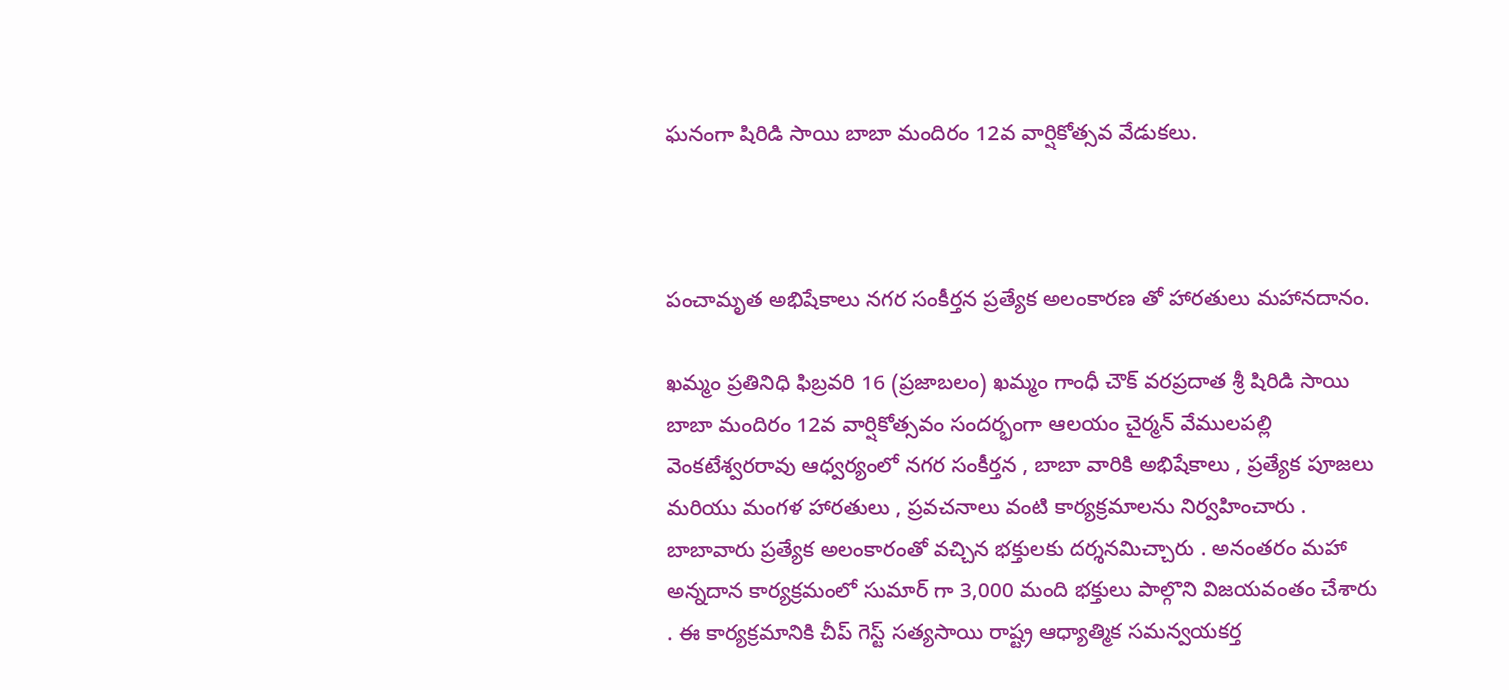ఘనంగా షిరిడి సాయి బాబా మందిరం 12వ వార్షికోత్సవ వేడుకలు.



పంచామృత అభిషేకాలు నగర సంకీర్తన ప్రత్యేక అలంకారణ తో హారతులు మహానదానం.

ఖమ్మం ప్రతినిధి ఫిబ్రవరి 16 (ప్రజాబలం) ఖమ్మం గాంధీ చౌక్ వరప్రదాత శ్రీ షిరిడి సాయి బాబా మందిరం 12వ వార్షికోత్సవం సందర్భంగా ఆలయం చైర్మన్ వేములపల్లి వెంకటేశ్వరరావు ఆధ్వర్యంలో నగర సంకీర్తన , బాబా వారికి అభిషేకాలు , ప్రత్యేక పూజలు మరియు మంగళ హారతులు , ప్రవచనాలు వంటి కార్యక్రమాలను నిర్వహించారు . బాబావారు ప్రత్యేక అలంకారంతో వచ్చిన భక్తులకు దర్శనమిచ్చారు . అనంతరం మహా అన్నదాన కార్యక్రమంలో సుమార్ గా 3,000 మంది భక్తులు పాల్గొని విజయవంతం చేశారు . ఈ కార్యక్రమానికి చీప్ గెస్ట్ సత్యసాయి రాష్ట్ర ఆధ్యాత్మిక సమన్వయకర్త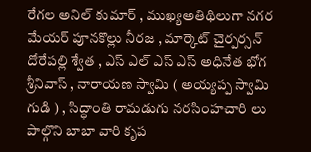రేగల అనిల్ కుమార్ , ముఖ్యఅతిథిలుగా నగర మేయర్ పూనకొల్లు నీరజ , మార్కెట్ చైర్పర్సన్ దోరేపల్లి శ్వేత , ఎస్ ఎల్ ఎస్ ఎస్ అధినేత భోగ శ్రీనివాస్ , నారాయణ స్వామి ( అయ్యప్ప స్వామి గుడి ) , సిద్ధాంతి రామడుగు నరసింహచారి లు పాల్గొని బాబా వారి కృప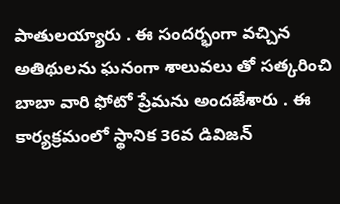పాతులయ్యారు . ఈ సందర్భంగా వచ్చిన అతిథులను ఘనంగా శాలువలు తో సత్కరించి బాబా వారి ఫోటో ప్రేమను అందజేశారు . ఈ కార్యక్రమంలో స్థానిక 36వ డివిజన్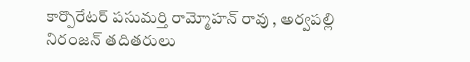కార్పొరేటర్ పసుమర్తి రామ్మోహన్ రావు , అర్వపల్లి నిరంజన్ తదితరులు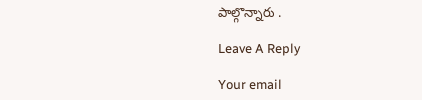పాల్గొన్నారు .

Leave A Reply

Your email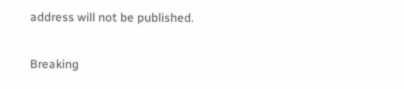address will not be published.

Breaking